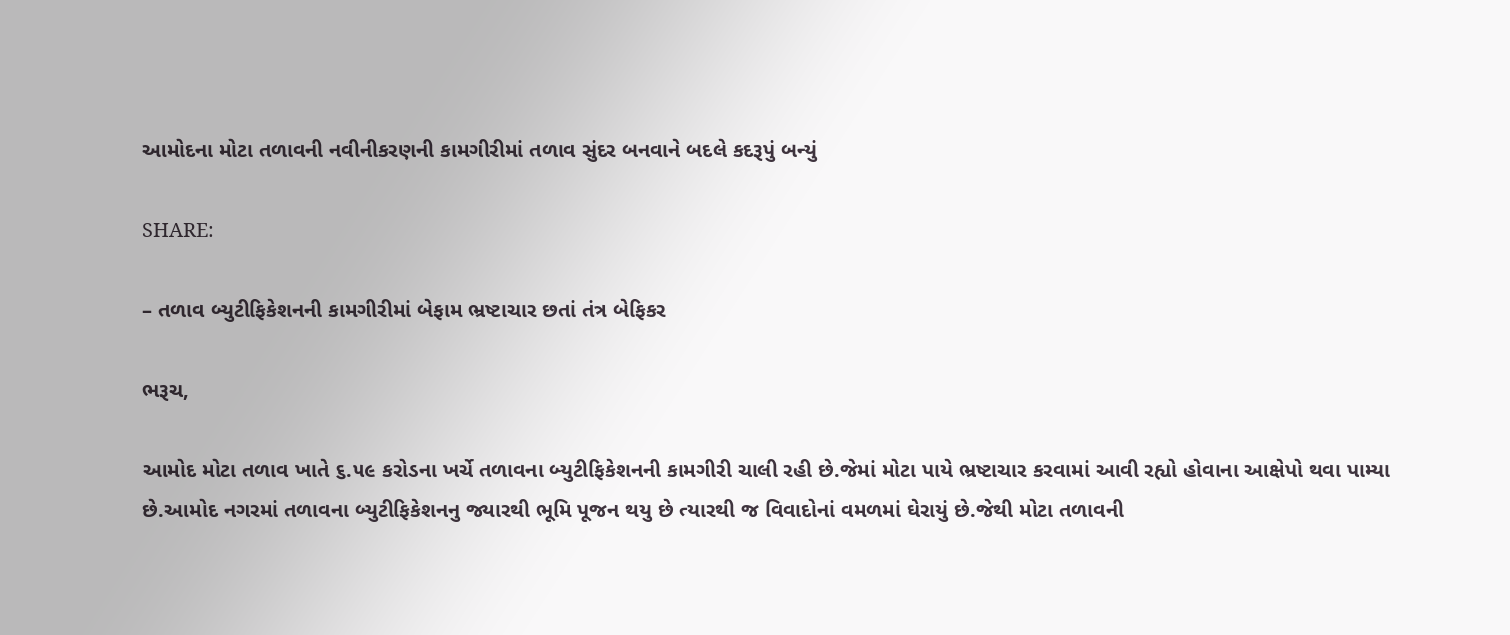આમોદના મોટા તળાવની નવીનીકરણની કામગીરીમાં તળાવ સુંદર બનવાને બદલે કદરૂપું બન્યું

SHARE:

– તળાવ બ્યુટીફિકેશનની કામગીરીમાં બેફામ ભ્રષ્ટાચાર છતાં તંત્ર બેફિકર

ભરૂચ,

આમોદ મોટા તળાવ ખાતે ૬.૫૯ કરોડના ખર્ચે તળાવના બ્યુટીફિકેશનની કામગીરી ચાલી રહી છે.જેમાં મોટા પાયે ભ્રષ્ટાચાર કરવામાં આવી રહ્યો હોવાના આક્ષેપો થવા પામ્યા છે.આમોદ નગરમાં તળાવના બ્યુટીફિકેશનનુ જ્યારથી ભૂમિ પૂજન થયુ છે ત્યારથી જ વિવાદોનાં વમળમાં ઘેરાયું છે.જેથી મોટા તળાવની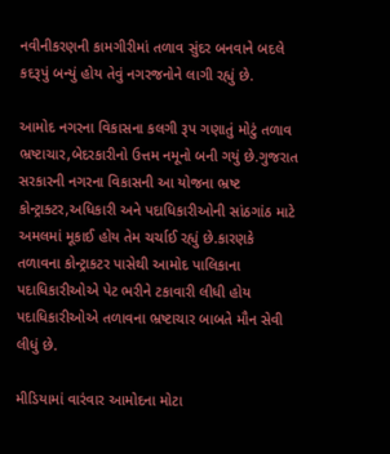નવીનીકરણની કામગીરીમાં તળાવ સુંદર બનવાને બદલે કદરૂપું બન્યું હોય તેવું નગરજનોને લાગી રહ્યું છે.

આમોદ નગરના વિકાસના કલગી રૂપ ગણાતું મોટું તળાવ ભ્રષ્ટાચાર,બેદરકારીનો ઉત્તમ નમૂનો બની ગયું છે.ગુજરાત સરકારની નગરના વિકાસની આ યોજના ભ્રષ્ટ કોન્ટ્રાક્ટર,અધિકારી અને પદાધિકારીઓની સાંઠગાંઠ માટે અમલમાં મૂકાઈ હોય તેમ ચર્ચાઈ રહ્યું છે.કારણકે તળાવના કોન્ટ્રાકટર પાસેથી આમોદ પાલિકાના પદાધિકારીઓએ પેટ ભરીને ટકાવારી લીધી હોય પદાધિકારીઓએ તળાવના ભ્રષ્ટાચાર બાબતે મૌન સેવી લીધું છે.

મીડિયામાં વારંવાર આમોદના મોટા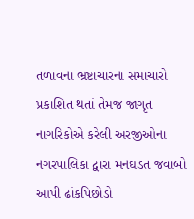તળાવના ભ્રષ્ટાચારના સમાચારો પ્રકાશિત થતાં તેમજ જાગૃત નાગરિકોએ કરેલી અરજીઓના નગરપાલિકા દ્વારા મનઘડત જવાબો આપી ઢાંકપિછોડો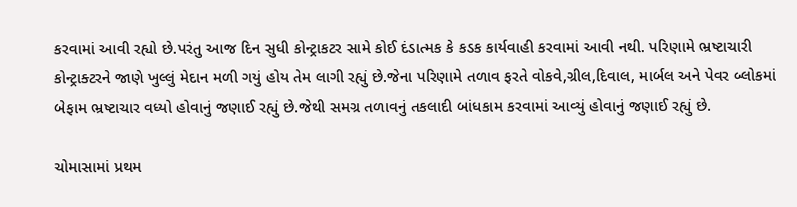કરવામાં આવી રહ્યો છે.પરંતુ આજ દિન સુધી કોન્ટ્રાકટર સામે કોઈ દંડાત્મક કે કડક કાર્યવાહી કરવામાં આવી નથી. પરિણામે ભ્રષ્ટાચારી કોન્ટ્રાક્ટરને જાણે ખુલ્લું મેદાન મળી ગયું હોય તેમ લાગી રહ્યું છે.જેના પરિણામે તળાવ ફરતે વોકવે,ગ્રીલ,દિવાલ, માર્બલ અને પેવર બ્લોકમાં બેફામ ભ્રષ્ટાચાર વધ્યો હોવાનું જણાઈ રહ્યું છે.જેથી સમગ્ર તળાવનું તકલાદી બાંધકામ કરવામાં આવ્યું હોવાનું જણાઈ રહ્યું છે.

ચોમાસામાં પ્રથમ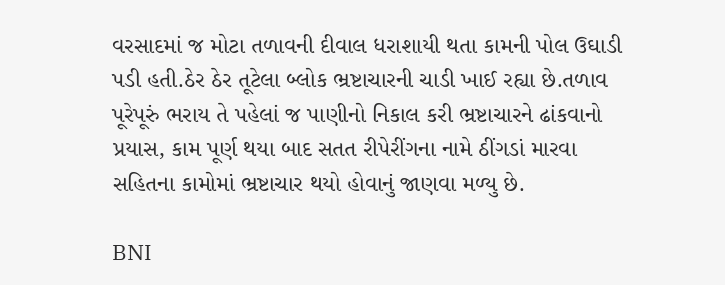વરસાદમાં જ મોટા તળાવની દીવાલ ધરાશાયી થતા કામની પોલ ઉઘાડી પડી હતી.ઠેર ઠેર તૂટેલા બ્લોક ભ્રષ્ટાચારની ચાડી ખાઈ રહ્યા છે.તળાવ પૂરેપૂરું ભરાય તે પહેલાં જ પાણીનો નિકાલ કરી ભ્રષ્ટાચારને ઢાંકવાનો પ્રયાસ, કામ પૂર્ણ થયા બાદ સતત રીપેરીંગના નામે ઠીંગડાં મારવા સહિતના કામોમાં ભ્રષ્ટાચાર થયો હોવાનું જાણવા મળ્યુ છે.

BNI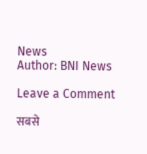News
Author: BNI News

Leave a Comment

सबसे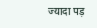ज्यादा पड़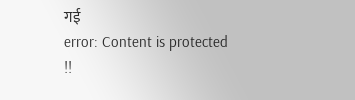गई
error: Content is protected !!